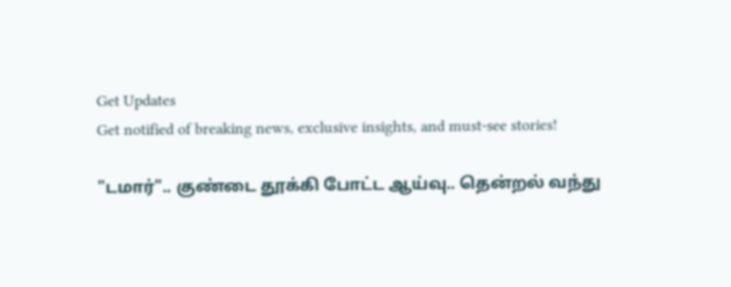Get Updates
Get notified of breaking news, exclusive insights, and must-see stories!

"டமார்".. குண்டை தூக்கி போட்ட ஆய்வு.. தென்றல் வந்து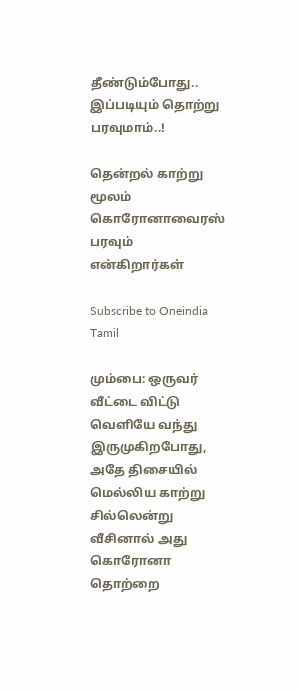தீண்டும்போது.. இப்படியும் தொற்று பரவுமாம்..!

தென்றல் காற்று மூலம் கொரோனாவைரஸ் பரவும் என்கிறார்கள்

Subscribe to Oneindia Tamil

மும்பை: ஒருவர் வீட்டை விட்டு வெளியே வந்து இருமுகிறபோது, அதே திசையில் மெல்லிய காற்று சில்லென்று வீசினால் அது கொரோனா தொற்றை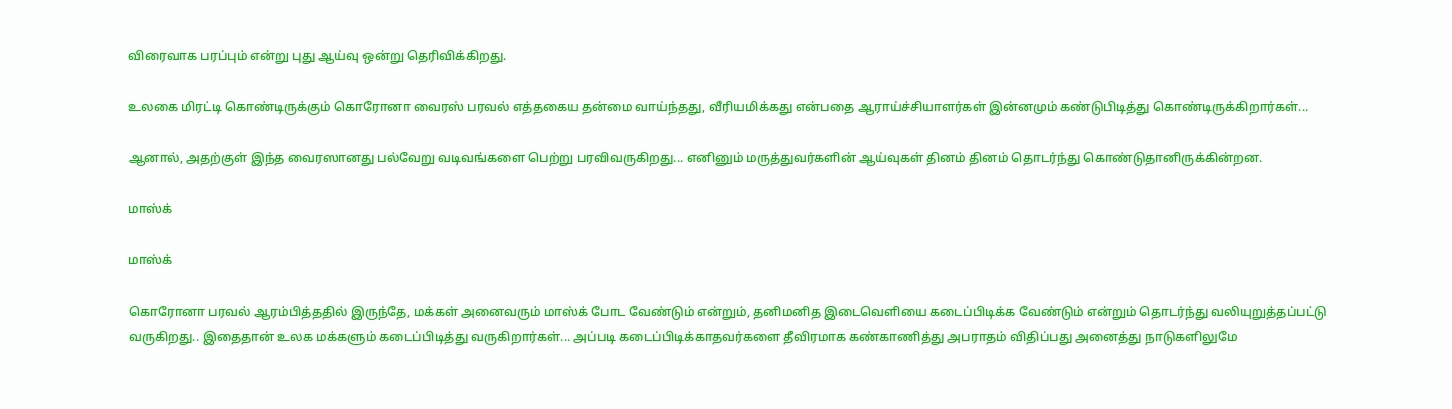விரைவாக பரப்பும் என்று புது ஆய்வு ஒன்று தெரிவிக்கிறது.

உலகை மிரட்டி கொண்டிருக்கும் கொரோனா வைரஸ் பரவல் எத்தகைய தன்மை வாய்ந்தது, வீரியமிக்கது என்பதை ஆராய்ச்சியாளர்கள் இன்னமும் கண்டுபிடித்து கொண்டிருக்கிறார்கள்...

ஆனால், அதற்குள் இந்த வைரஸானது பல்வேறு வடிவங்களை பெற்று பரவிவருகிறது... எனினும் மருத்துவர்களின் ஆய்வுகள் தினம் தினம் தொடர்ந்து கொண்டுதானிருக்கின்றன.

மாஸ்க்

மாஸ்க்

கொரோனா பரவல் ஆரம்பித்ததில் இருந்தே, மக்கள் அனைவரும் மாஸ்க் போட வேண்டும் என்றும், தனிமனித இடைவெளியை கடைப்பிடிக்க வேண்டும் என்றும் தொடர்ந்து வலியுறுத்தப்பட்டு வருகிறது.. இதைதான் உலக மக்களும் கடைப்பிடித்து வருகிறார்கள்... அப்படி கடைப்பிடிக்காதவர்களை தீவிரமாக கண்காணித்து அபராதம் விதிப்பது அனைத்து நாடுகளிலுமே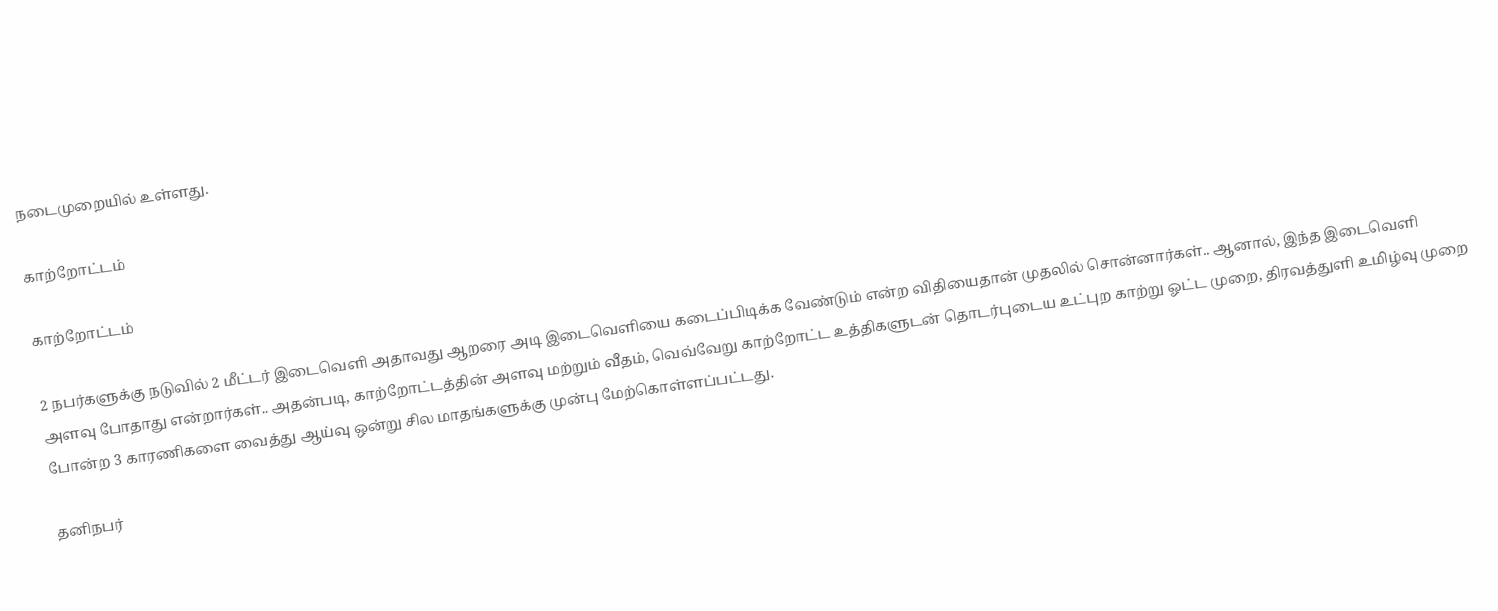நடைமுறையில் உள்ளது.

காற்றோட்டம்

காற்றோட்டம்

2 நபர்களுக்கு நடுவில் 2 மீட்டர் இடைவெளி அதாவது ஆறரை அடி இடைவெளியை கடைப்பிடிக்க வேண்டும் என்ற விதியைதான் முதலில் சொன்னார்கள்.. ஆனால், இந்த இடைவெளி அளவு போதாது என்றார்கள்.. அதன்படி, காற்றோட்டத்தின் அளவு மற்றும் வீதம், வெவ்வேறு காற்றோட்ட உத்திகளுடன் தொடர்புடைய உட்புற காற்று ஓட்ட முறை, திரவத்துளி உமிழ்வு முறை போன்ற 3 காரணிகளை வைத்து ஆய்வு ஒன்று சில மாதங்களுக்கு முன்பு மேற்கொள்ளப்பட்டது.

தனிநபர்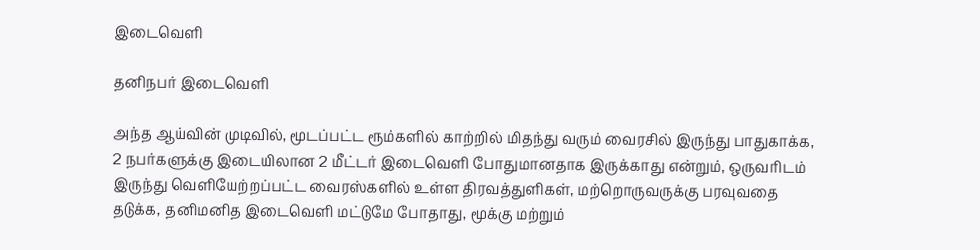இடைவெளி

தனிநபர் இடைவெளி

அந்த ஆய்வின் முடிவில், மூடப்பட்ட ரூம்களில் காற்றில் மிதந்து வரும் வைரசில் இருந்து பாதுகாக்க, 2 நபர்களுக்கு இடையிலான 2 மீட்டர் இடைவெளி போதுமானதாக இருக்காது என்றும், ஒருவரிடம் இருந்து வெளியேற்றப்பட்ட வைரஸ்களில் உள்ள திரவத்துளிகள், மற்றொருவருக்கு பரவுவதை தடுக்க, தனிமனித இடைவெளி மட்டுமே போதாது, மூக்கு மற்றும்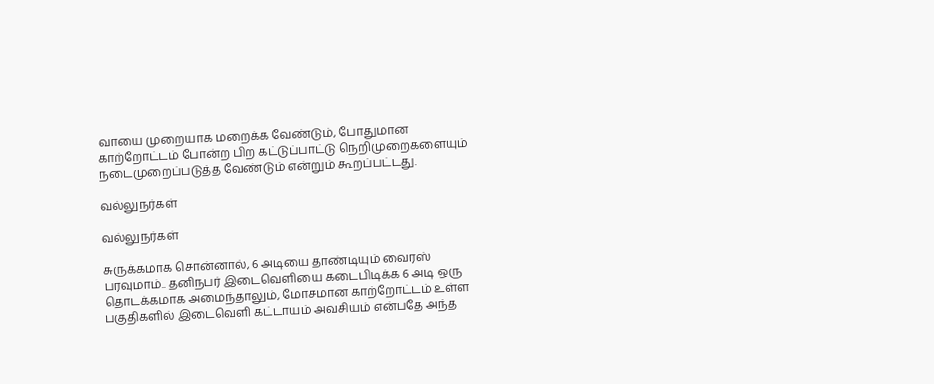வாயை முறையாக மறைக்க வேண்டும், போதுமான காற்றோட்டம் போன்ற பிற கட்டுப்பாட்டு நெறிமுறைகளையும் நடைமுறைப்படுத்த வேண்டும் என்றும் கூறப்பட்டது.

வல்லுநர்கள்

வல்லுநர்கள்

சுருக்கமாக சொன்னால், 6 அடியை தாண்டியும் வைரஸ் பரவுமாம்.. தனிநபர் இடைவெளியை கடைபிடிக்க 6 அடி ஒரு தொடக்கமாக அமைந்தாலும், மோசமான காற்றோட்டம் உள்ள பகுதிகளில் இடைவெளி கட்டாயம் அவசியம் என்பதே அந்த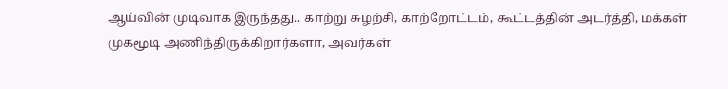ஆய்வின் முடிவாக இருந்தது.. காற்று சுழற்சி, காற்றோட்டம், கூட்டத்தின் அடர்த்தி, மக்கள் முகமூடி அணிந்திருக்கிறார்களா, அவர்கள்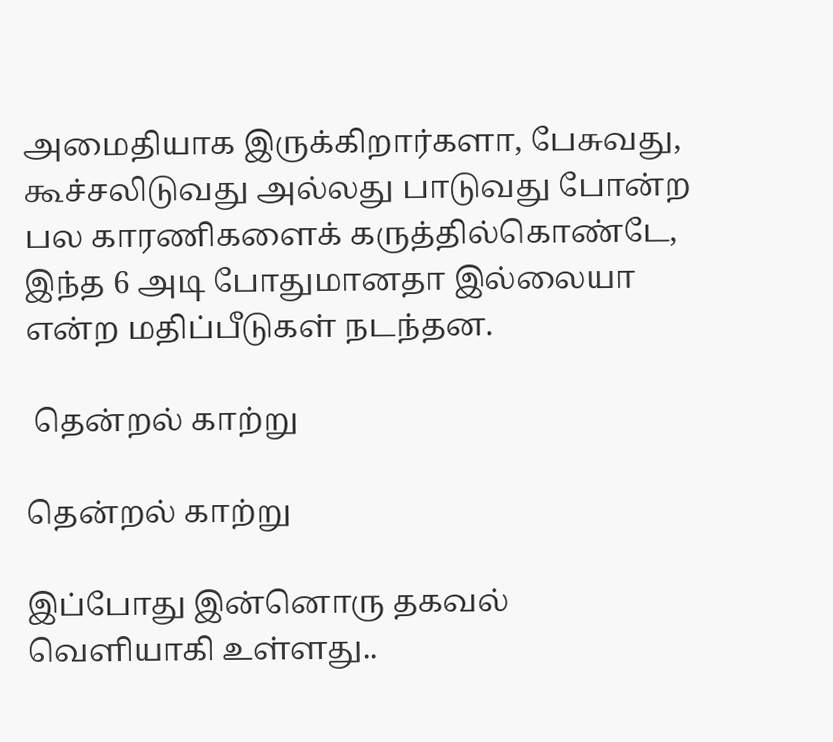அமைதியாக இருக்கிறார்களா, பேசுவது, கூச்சலிடுவது அல்லது பாடுவது போன்ற பல காரணிகளைக் கருத்தில்கொண்டே, இந்த 6 அடி போதுமானதா இல்லையா என்ற மதிப்பீடுகள் நடந்தன.

 தென்றல் காற்று

தென்றல் காற்று

இப்போது இன்னொரு தகவல் வெளியாகி உள்ளது..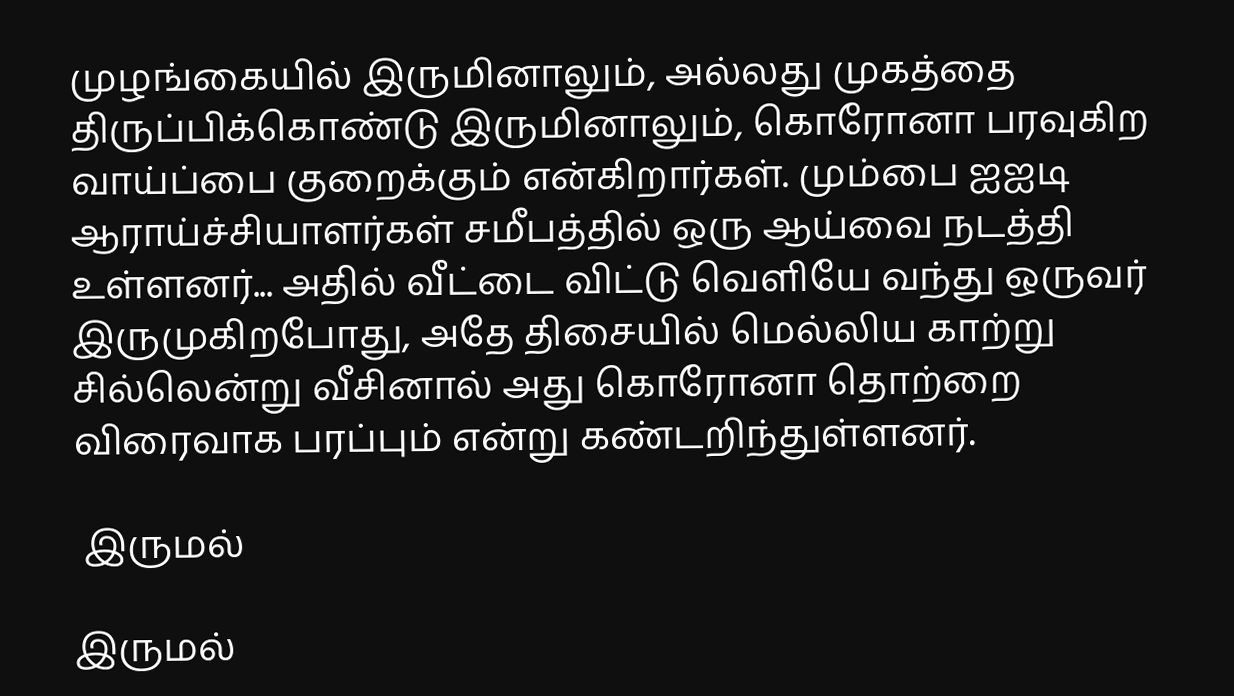முழங்கையில் இருமினாலும், அல்லது முகத்தை திருப்பிக்கொண்டு இருமினாலும், கொரோனா பரவுகிற வாய்ப்பை குறைக்கும் என்கிறார்கள். மும்பை ஐஐடி ஆராய்ச்சியாளர்கள் சமீபத்தில் ஒரு ஆய்வை நடத்தி உள்ளனர்... அதில் வீட்டை விட்டு வெளியே வந்து ஒருவர் இருமுகிறபோது, அதே திசையில் மெல்லிய காற்று சில்லென்று வீசினால் அது கொரோனா தொற்றை விரைவாக பரப்பும் என்று கண்டறிந்துள்ளனர்.

 இருமல்

இருமல்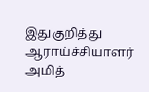இதுகுறித்து ஆராய்ச்சியாளர் அமித்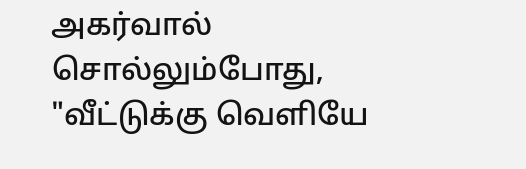அகர்வால் சொல்லும்போது, "வீட்டுக்கு வெளியே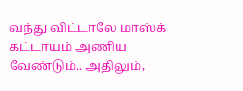வந்து விட்டாலே மாஸ்க் கட்டாயம் அணிய வேண்டும்.. அதிலும்,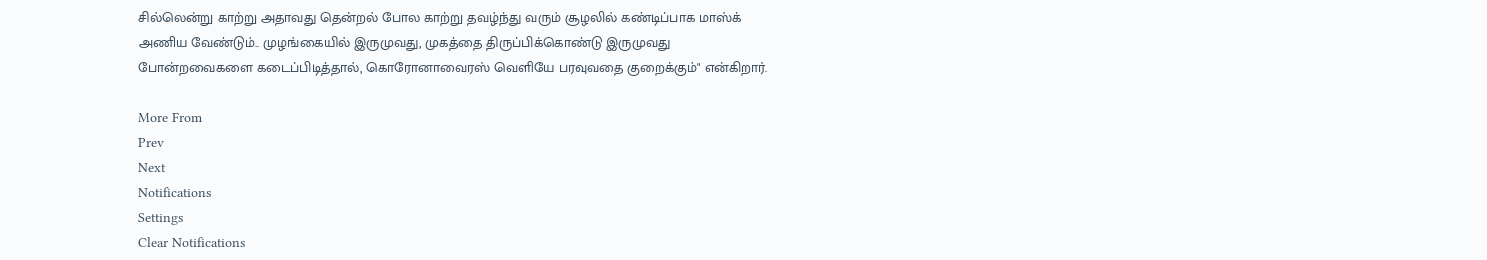சில்லென்று காற்று அதாவது தென்றல் போல காற்று தவழ்ந்து வரும் சூழலில் கண்டிப்பாக மாஸ்க் அணிய வேண்டும்.. முழங்கையில் இருமுவது, முகத்தை திருப்பிக்கொண்டு இருமுவது போன்றவைகளை கடைப்பிடித்தால், கொரோனாவைரஸ் வெளியே பரவுவதை குறைக்கும்" என்கிறார்.

More From
Prev
Next
Notifications
Settings
Clear Notifications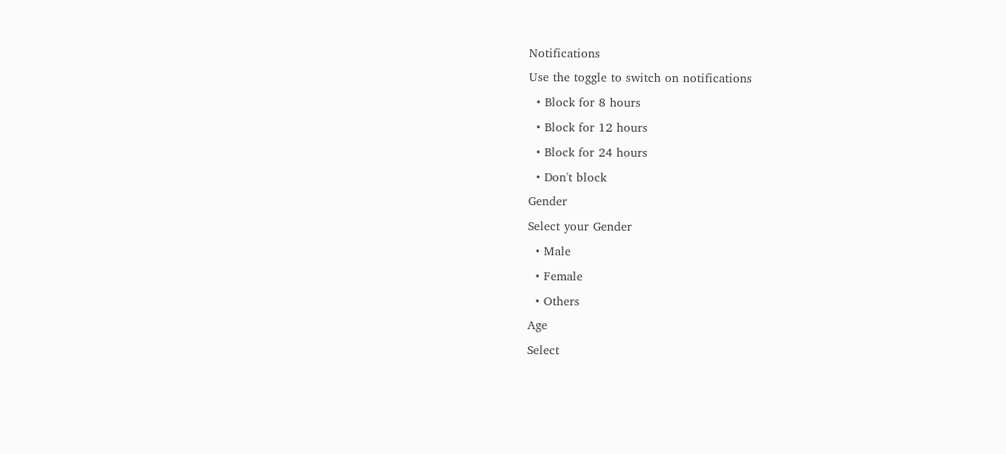Notifications
Use the toggle to switch on notifications
  • Block for 8 hours
  • Block for 12 hours
  • Block for 24 hours
  • Don't block
Gender
Select your Gender
  • Male
  • Female
  • Others
Age
Select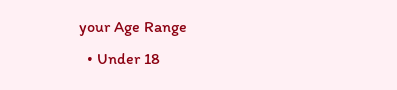your Age Range
  • Under 18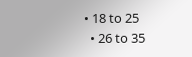• 18 to 25
  • 26 to 35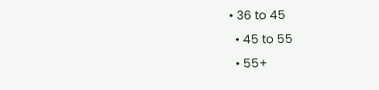• 36 to 45
  • 45 to 55
  • 55+